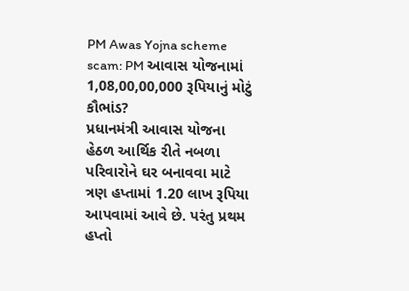PM Awas Yojna scheme scam: PM આવાસ યોજનામાં 1,08,00,00,000 રૂપિયાનું મોટું કૌભાંડ?
પ્રધાનમંત્રી આવાસ યોજના હેઠળ આર્થિક રીતે નબળા પરિવારોને ઘર બનાવવા માટે ત્રણ હપ્તામાં 1.20 લાખ રૂપિયા આપવામાં આવે છે. પરંતુ પ્રથમ હપ્તો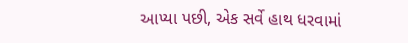આપ્યા પછી, એક સર્વે હાથ ધરવામાં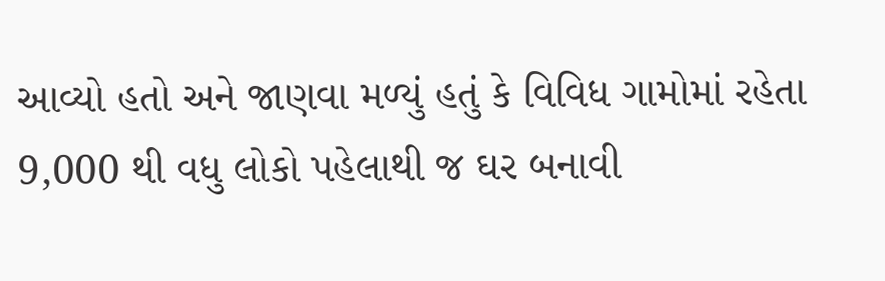આવ્યો હતો અને જાણવા મળ્યું હતું કે વિવિધ ગામોમાં રહેતા 9,000 થી વધુ લોકો પહેલાથી જ ઘર બનાવી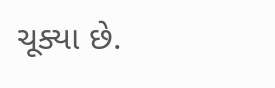ચૂક્યા છે.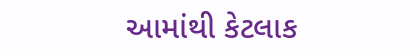આમાંથી કેટલાક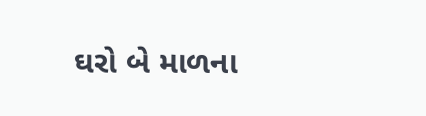ઘરો બે માળના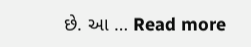છે. આ … Read more